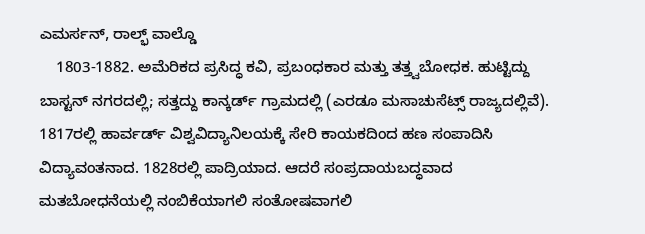ಎಮರ್ಸನ್, ರಾಲ್ಭ್ ವಾಲ್ಡೊ
    1803-1882. ಅಮೆರಿಕದ ಪ್ರಸಿದ್ಧ ಕವಿ, ಪ್ರಬಂಧಕಾರ ಮತ್ತು ತತ್ತ್ವಬೋಧಕ. ಹುಟ್ಟಿದ್ದು ಬಾಸ್ಟನ್ ನಗರದಲ್ಲಿ; ಸತ್ತದ್ದು ಕಾನ್ಕರ್ಡ್ ಗ್ರಾಮದಲ್ಲಿ (ಎರಡೂ ಮಸಾಚುಸೆಟ್ಸ್ ರಾಜ್ಯದಲ್ಲಿವೆ). 1817ರಲ್ಲಿ ಹಾರ್ವರ್ಡ್ ವಿಶ್ವವಿದ್ಯಾನಿಲಯಕ್ಕೆ ಸೇರಿ ಕಾಯಕದಿಂದ ಹಣ ಸಂಪಾದಿಸಿ ವಿದ್ಯಾವಂತನಾದ. 1828ರಲ್ಲಿ ಪಾದ್ರಿಯಾದ. ಆದರೆ ಸಂಪ್ರದಾಯಬದ್ಧವಾದ ಮತಬೋಧನೆಯಲ್ಲಿ ನಂಬಿಕೆಯಾಗಲಿ ಸಂತೋಷವಾಗಲಿ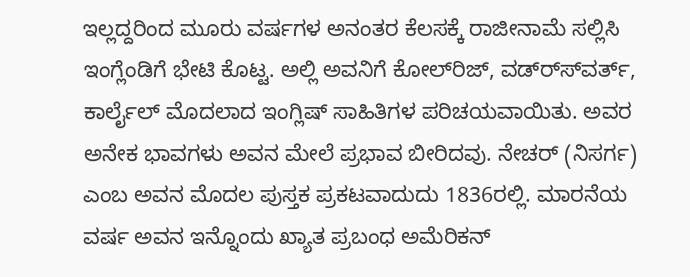ಇಲ್ಲದ್ದರಿಂದ ಮೂರು ವರ್ಷಗಳ ಅನಂತರ ಕೆಲಸಕ್ಕೆ ರಾಜೀನಾಮೆ ಸಲ್ಲಿಸಿ ಇಂಗ್ಲೆಂಡಿಗೆ ಭೇಟಿ ಕೊಟ್ಟ. ಅಲ್ಲಿ ಅವನಿಗೆ ಕೋಲ್‍ರಿಜ್, ವಡ್ರ್ಸ್‍ವರ್ತ್, ಕಾರ್ಲೈಲ್ ಮೊದಲಾದ ಇಂಗ್ಲಿಷ್ ಸಾಹಿತಿಗಳ ಪರಿಚಯವಾಯಿತು. ಅವರ ಅನೇಕ ಭಾವಗಳು ಅವನ ಮೇಲೆ ಪ್ರಭಾವ ಬೀರಿದವು. ನೇಚರ್ (ನಿಸರ್ಗ) ಎಂಬ ಅವನ ಮೊದಲ ಪುಸ್ತಕ ಪ್ರಕಟವಾದುದು 1836ರಲ್ಲಿ. ಮಾರನೆಯ ವರ್ಷ ಅವನ ಇನ್ನೊಂದು ಖ್ಯಾತ ಪ್ರಬಂಧ ಅಮೆರಿಕನ್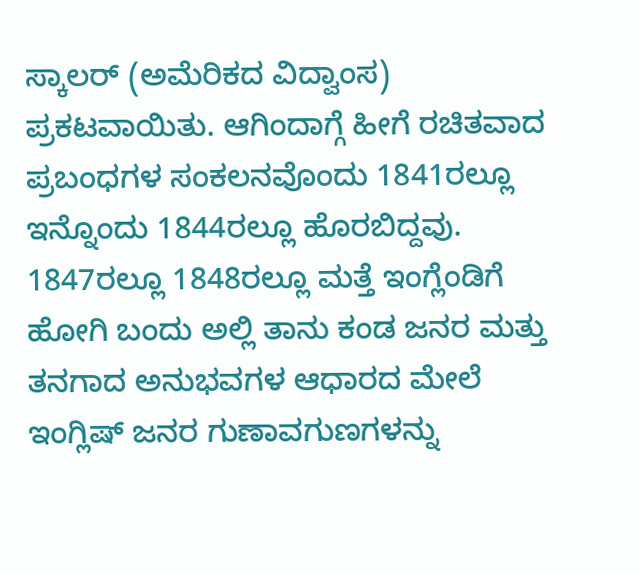ಸ್ಕಾಲರ್ (ಅಮೆರಿಕದ ವಿದ್ವಾಂಸ) ಪ್ರಕಟವಾಯಿತು. ಆಗಿಂದಾಗ್ಗೆ ಹೀಗೆ ರಚಿತವಾದ ಪ್ರಬಂಧಗಳ ಸಂಕಲನವೊಂದು 1841ರಲ್ಲೂ ಇನ್ನೊಂದು 1844ರಲ್ಲೂ ಹೊರಬಿದ್ದವು. 1847ರಲ್ಲೂ 1848ರಲ್ಲೂ ಮತ್ತೆ ಇಂಗ್ಲೆಂಡಿಗೆ ಹೋಗಿ ಬಂದು ಅಲ್ಲಿ ತಾನು ಕಂಡ ಜನರ ಮತ್ತು ತನಗಾದ ಅನುಭವಗಳ ಆಧಾರದ ಮೇಲೆ ಇಂಗ್ಲಿಷ್ ಜನರ ಗುಣಾವಗುಣಗಳನ್ನು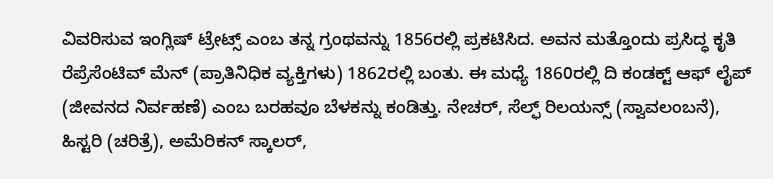ವಿವರಿಸುವ ಇಂಗ್ಲಿಷ್ ಟ್ರೇಟ್ಸ್ ಎಂಬ ತನ್ನ ಗ್ರಂಥವನ್ನು 1856ರಲ್ಲಿ ಪ್ರಕಟಿಸಿದ. ಅವನ ಮತ್ತೊಂದು ಪ್ರಸಿದ್ಧ ಕೃತಿ ರೆಪ್ರೆಸೆಂಟಿವ್ ಮೆನ್ (ಪ್ರಾತಿನಿಧಿಕ ವ್ಯಕ್ತಿಗಳು) 1862ರಲ್ಲಿ ಬಂತು. ಈ ಮಧ್ಯೆ 1860ರಲ್ಲಿ ದಿ ಕಂಡಕ್ಟ್ ಆಫ್ ಲೈಪ್ (ಜೀವನದ ನಿರ್ವಹಣೆ) ಎಂಬ ಬರಹವೂ ಬೆಳಕನ್ನು ಕಂಡಿತ್ತು. ನೇಚರ್, ಸೆಲ್ಫ್ ರಿಲಯನ್ಸ್ (ಸ್ವಾವಲಂಬನೆ), ಹಿಸ್ಟರಿ (ಚರಿತ್ರೆ), ಅಮೆರಿಕನ್ ಸ್ಕಾಲರ್,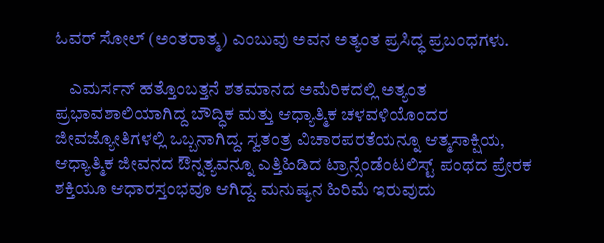ಓವರ್ ಸೋಲ್ (ಅಂತರಾತ್ಮ) ಎಂಬುವು ಅವನ ಅತ್ಯಂತ ಪ್ರಸಿದ್ಧ ಪ್ರಬಂಧಗಳು.

    ಎಮರ್ಸನ್ ಹತ್ತೊಂಬತ್ತನೆ ಶತಮಾನದ ಅಮೆರಿಕದಲ್ಲಿ ಅತ್ಯಂತ ಪ್ರಭಾವಶಾಲಿಯಾಗಿದ್ದ ಬೌದ್ಧಿಕ ಮತ್ತು ಆಧ್ಯಾತ್ಮಿಕ ಚಳವಳಿಯೊಂದರ ಜೀವಜ್ಯೋತಿಗಳಲ್ಲಿ ಒಬ್ಬನಾಗಿದ್ದ. ಸ್ವತಂತ್ರ ವಿಚಾರಪರತೆಯನ್ನೂ ಆತ್ಮಸಾಕ್ಷಿಯ, ಆಧ್ಯಾತ್ಮಿಕ ಜೀವನದ ಔನ್ನತ್ಯವನ್ನೂ ಎತ್ತಿಹಿಡಿದ ಟ್ರಾನ್ಸೆಂಡೆಂಟಲಿಸ್ಟ್ ಪಂಥದ ಪ್ರೇರಕ ಶಕ್ತಿಯೂ ಆಧಾರಸ್ತಂಭವೂ ಆಗಿದ್ದ. ಮನುಷ್ಯನ ಹಿರಿಮೆ ಇರುವುದು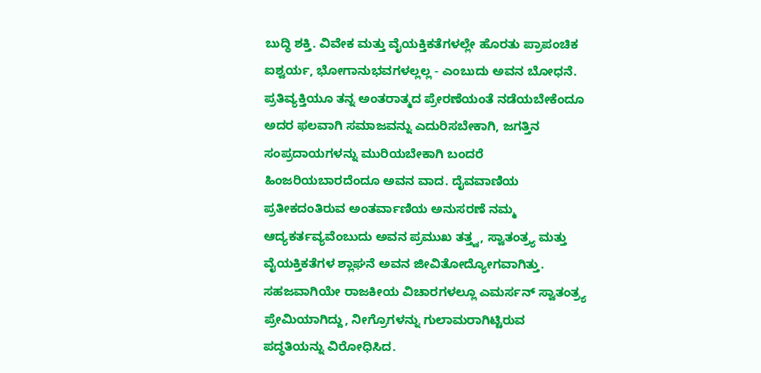ಬುದ್ಧಿ ಶಕ್ತಿ. ವಿವೇಕ ಮತ್ತು ವೈಯಕ್ತಿಕತೆಗಳಲ್ಲೇ ಹೊರತು ಪ್ರಾಪಂಚಿಕ ಐಶ್ವರ್ಯ, ಭೋಗಾನುಭವಗಳಲ್ಲಲ್ಲ - ಎಂಬುದು ಅವನ ಬೋಧನೆ. ಪ್ರತಿವ್ಯಕ್ತಿಯೂ ತನ್ನ ಅಂತರಾತ್ಮದ ಪ್ರೇರಣೆಯಂತೆ ನಡೆಯಬೇಕೆಂದೂ ಅದರ ಫಲವಾಗಿ ಸಮಾಜವನ್ನು ಎದುರಿಸಬೇಕಾಗಿ, ಜಗತ್ತಿನ ಸಂಪ್ರದಾಯಗಳನ್ನು ಮುರಿಯಬೇಕಾಗಿ ಬಂದರೆ ಹಿಂಜರಿಯಬಾರದೆಂದೂ ಅವನ ವಾದ. ದೈವವಾಣಿಯ ಪ್ರತೀಕದಂತಿರುವ ಅಂತರ್ವಾಣಿಯ ಅನುಸರಣೆ ನಮ್ಮ ಆದ್ಯಕರ್ತವ್ಯವೆಂಬುದು ಅವನ ಪ್ರಮುಖ ತತ್ತ್ವ, ಸ್ವಾತಂತ್ರ್ಯ ಮತ್ತು ವೈಯಕ್ತಿಕತೆಗಳ ಶ್ಲಾಘನೆ ಅವನ ಜೀವಿತೋದ್ಯೋಗವಾಗಿತ್ತು. ಸಹಜವಾಗಿಯೇ ರಾಜಕೀಯ ವಿಚಾರಗಳಲ್ಲೂ ಎಮರ್ಸನ್ ಸ್ವಾತಂತ್ರ್ಯ ಪ್ರೇಮಿಯಾಗಿದ್ದು, ನೀಗ್ರೊಗಳನ್ನು ಗುಲಾಮರಾಗಿಟ್ಟಿರುವ ಪದ್ಧತಿಯನ್ನು ವಿರೋಧಿಸಿದ.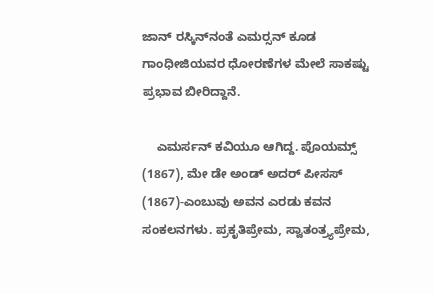ಜಾನ್ ರಸ್ಕಿನ್‍ನಂತೆ ಎಮರ್‍ಸನ್ ಕೂಡ ಗಾಂಧೀಜಿಯವರ ಧೋರಣೆಗಳ ಮೇಲೆ ಸಾಕಷ್ಟು ಪ್ರಭಾವ ಬೀರಿದ್ದಾನೆ.

    ಎಮರ್ಸನ್ ಕವಿಯೂ ಆಗಿದ್ದ. ಪೊಯಮ್ಸ್ (1867), ಮೇ ಡೇ ಅಂಡ್ ಅದರ್ ಪೀಸಸ್ (1867)-ಎಂಬುವು ಅವನ ಎರಡು ಕವನ ಸಂಕಲನಗಳು. ಪ್ರಕೃತಿಪ್ರೇಮ, ಸ್ವಾತಂತ್ರ್ಯಪ್ರೇಮ,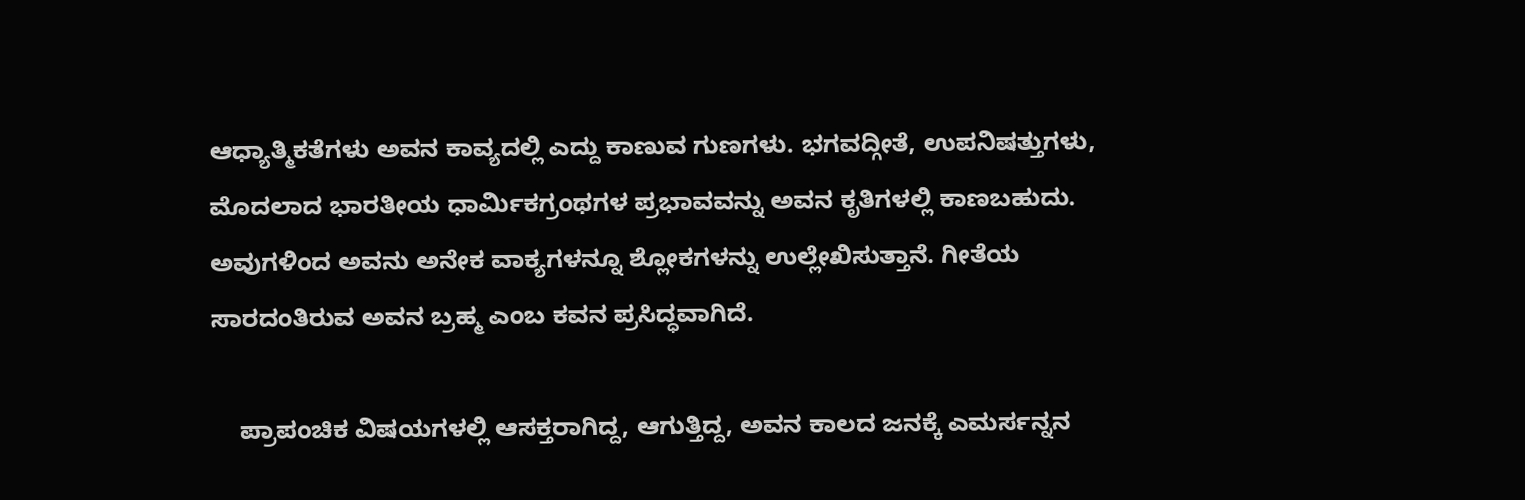ಆಧ್ಯಾತ್ಮಿಕತೆಗಳು ಅವನ ಕಾವ್ಯದಲ್ಲಿ ಎದ್ದು ಕಾಣುವ ಗುಣಗಳು. ಭಗವದ್ಗೀತೆ, ಉಪನಿಷತ್ತುಗಳು, ಮೊದಲಾದ ಭಾರತೀಯ ಧಾರ್ಮಿಕಗ್ರಂಥಗಳ ಪ್ರಭಾವವನ್ನು ಅವನ ಕೃತಿಗಳಲ್ಲಿ ಕಾಣಬಹುದು. ಅವುಗಳಿಂದ ಅವನು ಅನೇಕ ವಾಕ್ಯಗಳನ್ನೂ ಶ್ಲೋಕಗಳನ್ನು ಉಲ್ಲೇಖಿಸುತ್ತಾನೆ. ಗೀತೆಯ ಸಾರದಂತಿರುವ ಅವನ ಬ್ರಹ್ಮ ಎಂಬ ಕವನ ಪ್ರಸಿದ್ಧವಾಗಿದೆ.

    ಪ್ರಾಪಂಚಿಕ ವಿಷಯಗಳಲ್ಲಿ ಆಸಕ್ತರಾಗಿದ್ದ, ಆಗುತ್ತಿದ್ದ, ಅವನ ಕಾಲದ ಜನಕ್ಕೆ ಎಮರ್ಸನ್ನನ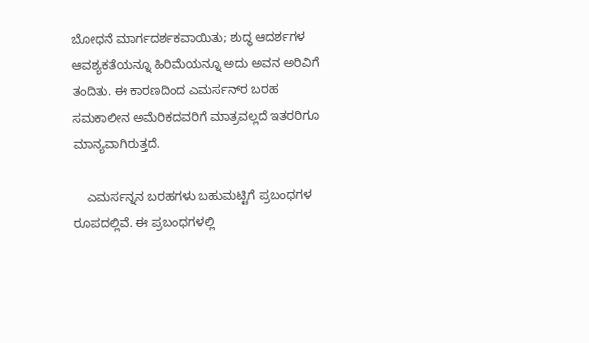ಬೋಧನೆ ಮಾರ್ಗದರ್ಶಕವಾಯಿತು; ಶುದ್ಧ ಆದರ್ಶಗಳ ಆವಶ್ಯಕತೆಯನ್ನೂ ಹಿರಿಮೆಯನ್ನೂ ಅದು ಅವನ ಅರಿವಿಗೆ ತಂದಿತು. ಈ ಕಾರಣದಿಂದ ಎಮರ್ಸನ್‍ರ ಬರಹ ಸಮಕಾಲೀನ ಅಮೆರಿಕದವರಿಗೆ ಮಾತ್ರವಲ್ಲದೆ ಇತರರಿಗೂ ಮಾನ್ಯವಾಗಿರುತ್ತದೆ.

    ಎಮರ್ಸನ್ನನ ಬರಹಗಳು ಬಹುಮಟ್ಟಿಗೆ ಪ್ರಬಂಧಗಳ ರೂಪದಲ್ಲಿವೆ. ಈ ಪ್ರಬಂಧಗಳಲ್ಲಿ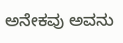ಅನೇಕವು ಅವನು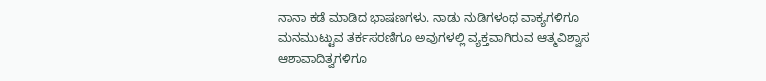ನಾನಾ ಕಡೆ ಮಾಡಿದ ಭಾಷಣಗಳು. ನಾಡು ನುಡಿಗಳಂಥ ವಾಕ್ಯಗಳಿಗೂ ಮನಮುಟ್ಟುವ ತರ್ಕಸರಣಿಗೂ ಅವುಗಳಲ್ಲಿ ವ್ಯಕ್ತವಾಗಿರುವ ಆತ್ಮವಿಶ್ವಾಸ ಆಶಾವಾದಿತ್ವಗಳಿಗೂ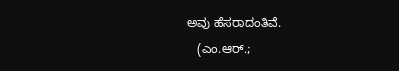ಅವು ಹೆಸರಾದಂತಿವೆ.
   (ಎಂ.ಆರ್.;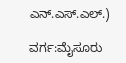ಎನ್.ಎಸ್.ಎಲ್.)

ವರ್ಗ:ಮೈಸೂರು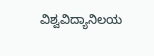ವಿಶ್ವವಿದ್ಯಾನಿಲಯ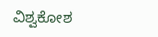ವಿಶ್ವಕೋಶ